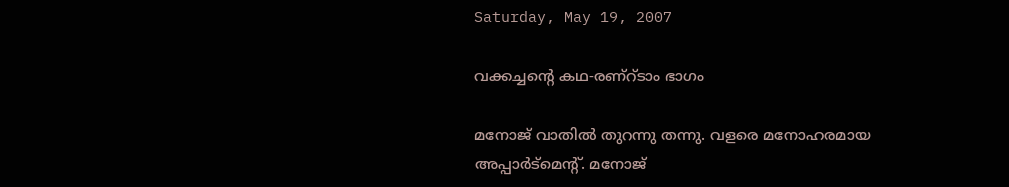Saturday, May 19, 2007

വക്കച്ചന്റെ കഥ-രണ്റ്ടാം ഭാഗം

മനോജ്‌ വാതില്‍ തുറന്നു തന്നു. വളരെ മനോഹരമായ അപ്പാര്‍ട്മെന്റ്. മനോജ്‌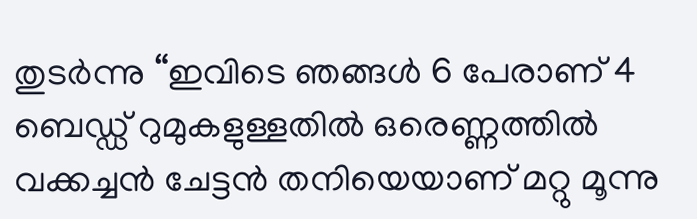തുടര്‍ന്നു “ഇവിടെ ഞങ്ങള്‍ 6 പേരാണ്‌ 4 ബെഡ്ഡ്‌ റുമുകളുള്ളതില്‍ ഒരെണ്ണത്തില്‍ വക്കച്ചന്‍ ചേട്ടന്‍ തനിയെയാണ്‌ മറ്റു മൂന്നു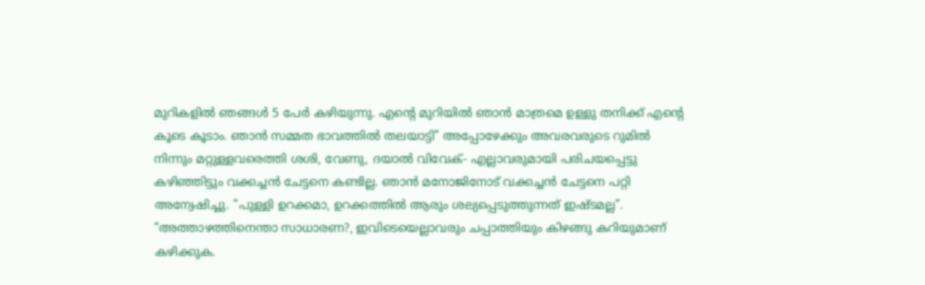മുറികളില്‍ ഞങ്ങള്‍ 5 പേര്‍ കഴിയുന്നു. എന്റെ മുറിയില്‍ ഞാന്‍ മാത്രമെ ഉള്ളു തനിക്ക്‌ എന്റെ കൂടെ കൂടാം. ഞാന്‍ സമ്മത ഭാവത്തില്‍ തലയാട്ടി" അപ്പോഴേക്കും അവരവരുടെ റുമില്‍ നിന്നും മറ്റുള്ളവരെത്തി ശശി, വേണു, ദയാല്‍ വിവേക്‌- എല്ലാവരുമായി പരിചയപ്പെട്ടു കഴിഞ്ഞിട്ടും വക്കച്ചന്‍ ചേട്ടനെ കണ്ടില്ല. ഞാന്‍ മനോജിനോട്‌ വക്കച്ചന്‍ ചേട്ടനെ പറ്റി അന്വേഷിച്ചു. "പുള്ളി ഉറക്കമാ, ഉറക്കത്തില്‍ ആരും ശല്യപ്പെടുത്തുന്നത്‌ ഇഷ്ടമല്ല". “അത്താഴത്തിനെന്താ സാധാരണ?, ഇവിടെയെല്ലാവരും ചപ്പാത്തിയും കിഴങ്ങു കറിയുമാണ്‌ കഴിക്കുക.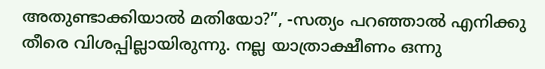അതുണ്ടാക്കിയാല്‍ മതിയോ?”, -സത്യം പറഞ്ഞാല്‍ എനിക്കു തീരെ വിശപ്പില്ലായിരുന്നു. നല്ല യാത്രാക്ഷീണം ഒന്നു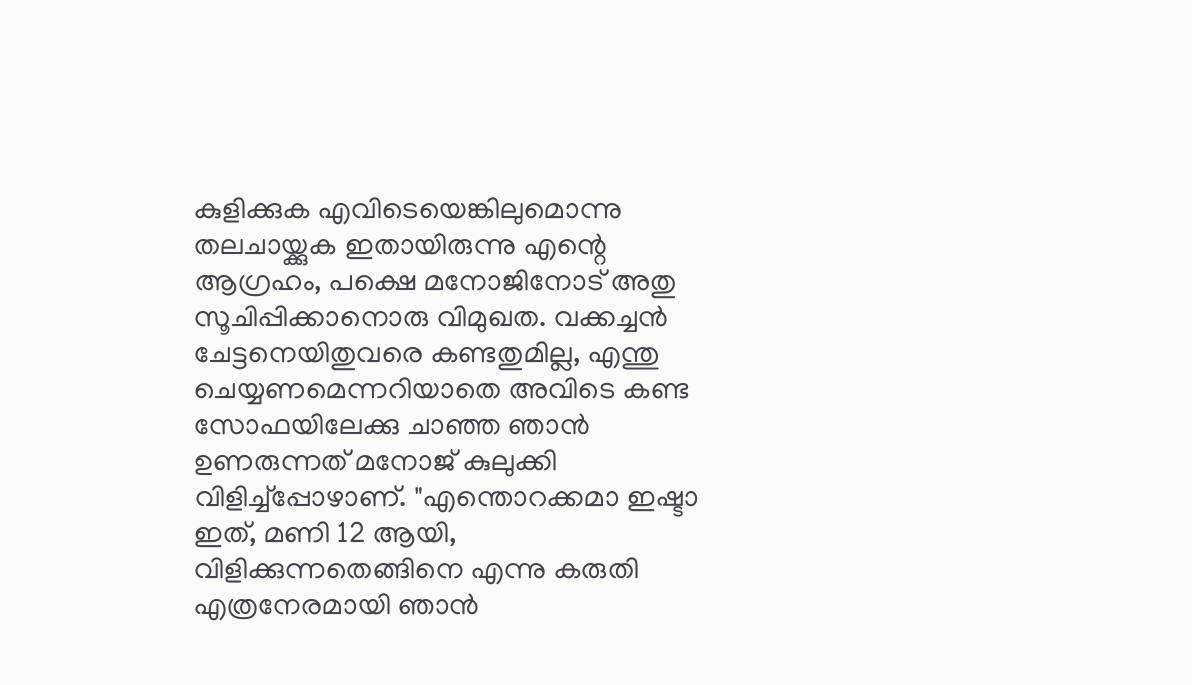കുളിക്കുക എവിടെയെങ്കിലുമൊന്നു തലചായ്ക്കുക ഇതായിരുന്നു എന്റെ ആഗ്രഹം, പക്ഷെ മനോജിനോട്‌ അതു സൂചിപ്പിക്കാനൊരു വിമുഖത. വക്കച്ചന്‍ ചേട്ടനെയിതുവരെ കണ്ടതുമില്ല, എന്തു ചെയ്യണമെന്നറിയാതെ അവിടെ കണ്ട സോഫയിലേക്കു ചാഞ്ഞ ഞാന്‍ ഉണരുന്നത്‌ മനോജ്‌ കുലുക്കി വിളിച്ച്പ്പോഴാണ്‌. "എന്തൊറക്കമാ ഇഷ്ടാ ഇത്‌, മണി 12 ആയി, വിളിക്കുന്നതെങ്ങിനെ എന്നു കരുതി എത്രനേരമായി ഞാന്‍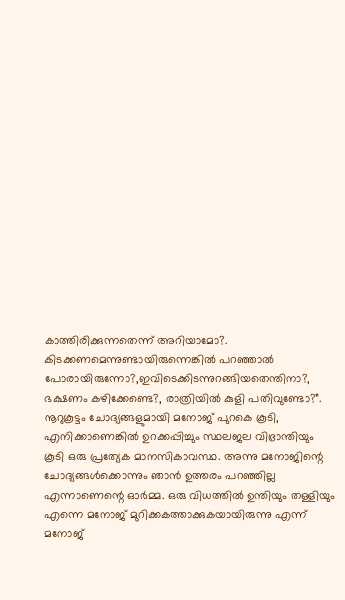കാത്തിരിക്കുന്നതെന്ന്‌ അറിയാമോ?. കിടക്കണമെന്നുണ്ടായിരുന്നെങ്കില്‍ പറഞ്ഞാല്‍ പോരായിരുന്നോ?,ഇവിടെക്കിടന്നുറങ്ങിയതെന്തിനാ?, ഭക്ഷണം കഴിക്കേണ്ടെ?, രാത്രിയില്‍ കുളി പതിവുണ്ടോ?”. നൂറുകൂട്ടം ചോദ്യങ്ങളുമായി മനോജ്‌ പുറകെ കൂടി, എനിക്കാണെങ്കില്‍ ഉറക്കപ്പിച്ചും സ്ഥലജല വിഭ്രാന്തിയും കൂടി ഒരു പ്രത്യേക മാനസികാവസ്ഥ. അന്നു മനോജിന്റെ ചോദ്യങ്ങള്‍ക്കൊന്നും ഞാന്‍ ഉത്തരം പറഞ്ഞില്ല എന്നാണെന്റെ ഓര്‍മ്മ. ഒരു വിധത്തില്‍ ഉന്തിയും തള്ളിയും എന്നെ മനോജ്‌ മുറിക്കകത്താക്കുകയായിരുന്നു എന്ന്‌ മനോജ്‌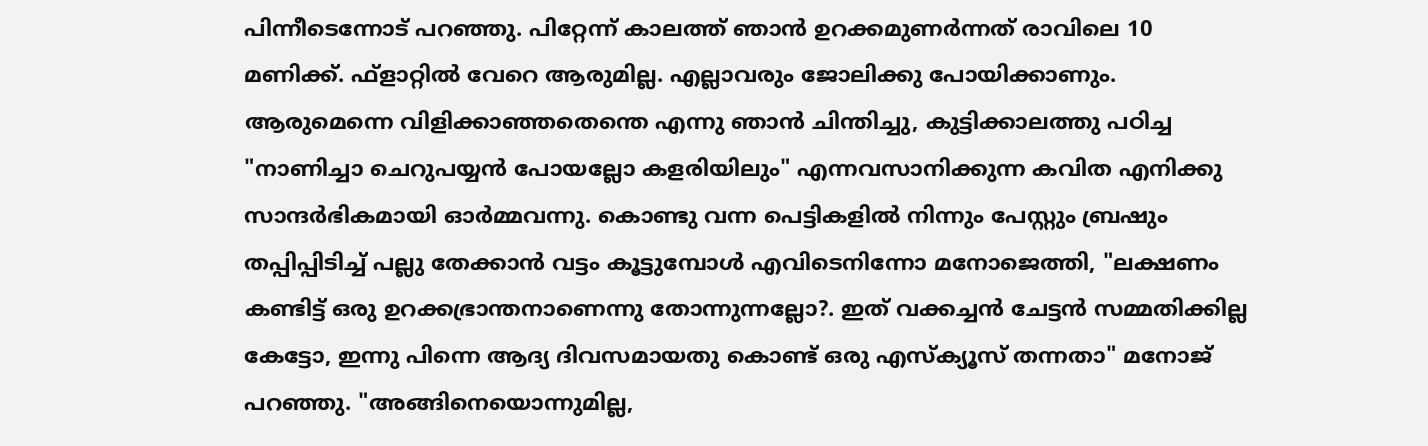പിന്നീടെന്നോട്‌ പറഞ്ഞു. പിറ്റേന്ന്‌ കാലത്ത്‌ ഞാന്‍ ഉറക്കമുണര്‍ന്നത്‌ രാവിലെ 10 മണിക്ക്‌. ഫ്ളാറ്റില്‍ വേറെ ആരുമില്ല. എല്ലാവരും ജോലിക്കു പോയിക്കാണും. ആരുമെന്നെ വിളിക്കാഞ്ഞതെന്തെ എന്നു ഞാന്‍ ചിന്തിച്ചു, കുട്ടിക്കാലത്തു പഠിച്ച "നാണിച്ചാ ചെറുപയ്യന്‍ പോയല്ലോ കളരിയിലും" എന്നവസാനിക്കുന്ന കവിത എനിക്കു സാന്ദര്‍ഭികമായി ഓര്‍മ്മവന്നു. കൊണ്ടു വന്ന പെട്ടികളില്‍ നിന്നും പേസ്റ്റും ബ്രഷും തപ്പിപ്പിടിച്ച്‌ പല്ലു തേക്കാന്‍ വട്ടം കൂട്ടുമ്പോള്‍ എവിടെനിന്നോ മനോജെത്തി, "ലക്ഷണം കണ്ടിട്ട്‌ ഒരു ഉറക്കഭ്രാന്തനാണെന്നു തോന്നുന്നല്ലോ?. ഇത്‌ വക്കച്ചന്‍ ചേട്ടന്‍ സമ്മതിക്കില്ല കേട്ടോ, ഇന്നു പിന്നെ ആദ്യ ദിവസമായതു കൊണ്ട്‌ ഒരു എസ്ക്യൂസ്‌ തന്നതാ" മനോജ്‌ പറഞ്ഞു. "അങ്ങിനെയൊന്നുമില്ല,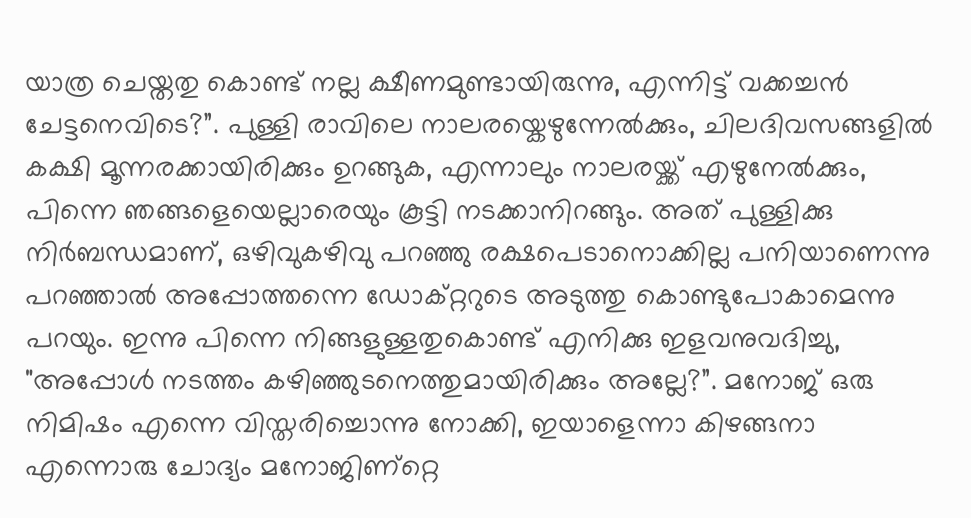യാത്ര ചെയ്തതു കൊണ്ട്‌ നല്ല ക്ഷീണമുണ്ടായിരുന്നു, എന്നിട്ട്‌ വക്കച്ചന്‍ ചേട്ടനെവിടെ?”. പുള്ളി രാവിലെ നാലരയ്കെഴുന്നേല്‍ക്കും, ചിലദിവസങ്ങളില്‍ കക്ഷി മൂന്നരക്കായിരിക്കും ഉറങ്ങുക, എന്നാലും നാലരയ്ക്ക്‌ എഴുനേല്‍ക്കും, പിന്നെ ഞങ്ങളെയെല്ലാരെയും കൂട്ടി നടക്കാനിറങ്ങും. അത്‌ പുള്ളിക്കു നിര്‍ബന്ധമാണ്‌, ഒഴിവുകഴിവു പറഞ്ഞു രക്ഷപെടാനൊക്കില്ല പനിയാണെന്നു പറഞ്ഞാല്‍ അപ്പോത്തന്നെ ഡോക്റ്ററുടെ അടുത്തു കൊണ്ടുപോകാമെന്നു പറയും. ഇന്നു പിന്നെ നിങ്ങളുള്ളതുകൊണ്ട്‌ എനിക്കു ഇളവനുവദിച്ചു, "അപ്പോള്‍ നടത്തം കഴിഞ്ഞുടനെത്തുമായിരിക്കും അല്ലേ?”. മനോജ്‌ ഒരു നിമിഷം എന്നെ വിസ്തരിച്ചൊന്നു നോക്കി, ഇയാളെന്നാ കിഴങ്ങനാ എന്നൊരു ചോദ്യം മനോജിണ്റ്റെ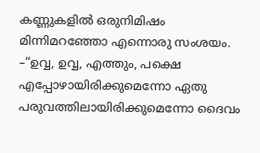കണ്ണുകളില്‍ ഒരുനിമിഷം മിന്നിമറഞ്ഞോ എന്നൊരു സംശയം. –“ഉവ്വ, ഉവ്വ, എത്തും, പക്ഷെ എപ്പോഴായിരിക്കുമെന്നോ ഏതു പരുവത്തിലായിരിക്കുമെന്നോ ദൈവം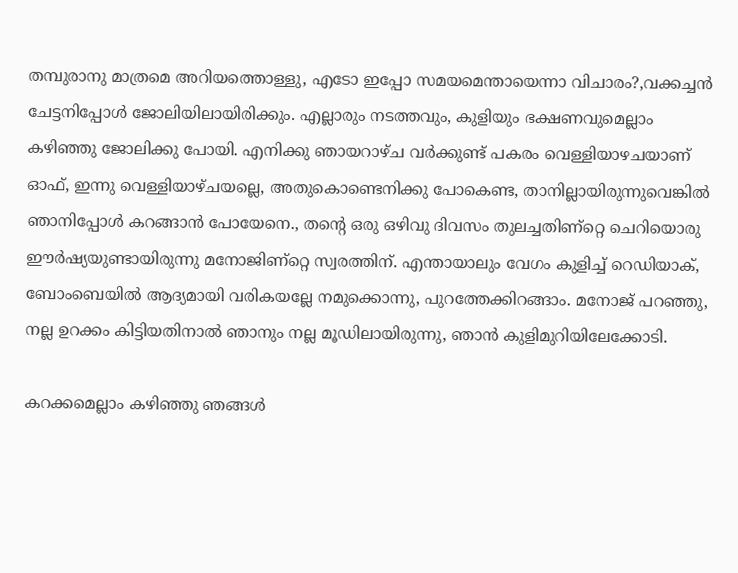തമ്പുരാനു മാത്രമെ അറിയത്തൊള്ളു, എടോ ഇപ്പോ സമയമെന്തായെന്നാ വിചാരം?,വക്കച്ചന്‍ ചേട്ടനിപ്പോള്‍ ജോലിയിലായിരിക്കും. എല്ലാരും നടത്തവും, കുളിയും ഭക്ഷണവുമെല്ലാം കഴിഞ്ഞു ജോലിക്കു പോയി. എനിക്കു ഞായറാഴ്ച വര്‍ക്കുണ്ട്‌ പകരം വെള്ളിയാഴചയാണ്‌ ഓഫ്‌, ഇന്നു വെള്ളിയാഴ്ചയല്ലെ, അതുകൊണ്ടെനിക്കു പോകെണ്ട, താനില്ലായിരുന്നുവെങ്കില്‍ ഞാനിപ്പോള്‍ കറങ്ങാന്‍ പോയേനെ., തന്റെ ഒരു ഒഴിവു ദിവസം തുലച്ചതിണ്റ്റെ ചെറിയൊരു ഈര്‍ഷ്യയുണ്ടായിരുന്നു മനോജിണ്റ്റെ സ്വരത്തിന്‌. എന്തായാലും വേഗം കുളിച്ച്‌ റെഡിയാക്‌, ബോംബെയില്‍ ആദ്യമായി വരികയല്ലേ നമുക്കൊന്നു, പുറത്തേക്കിറങ്ങാം. മനോജ്‌ പറഞ്ഞു, നല്ല ഉറക്കം കിട്ടിയതിനാല്‍ ഞാനും നല്ല മൂഡിലായിരുന്നു, ഞാന്‍ കുളിമുറിയിലേക്കോടി.

കറക്കമെല്ലാം കഴിഞ്ഞു ഞങ്ങള്‍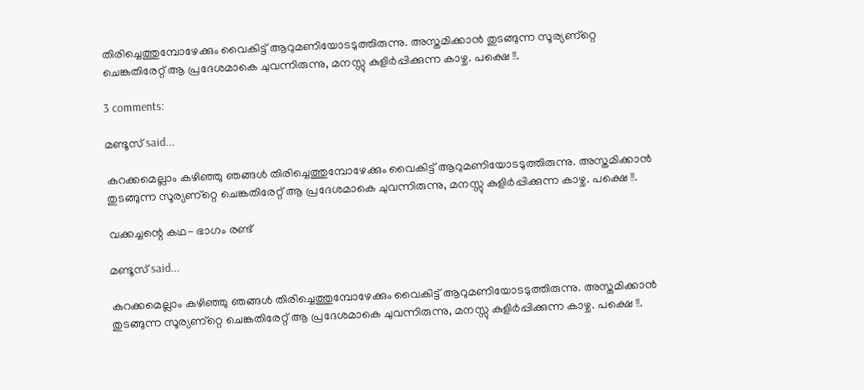തിരിച്ചെത്തുമ്പോഴേക്കും വൈകിട്ട്‌ ആറുമണിയോടടുത്തിരുന്നു. അസ്തമിക്കാന്‍ തുടങ്ങുന്ന സൂര്യണ്റ്റെ ചെങ്കതിരേറ്റ്‌ ആ പ്രദേശമാകെ ചുവന്നിരുന്നു, മനസ്സു കുളിര്‍പ്പിക്കുന്ന കാഴ്ച. പക്ഷെ !!.

3 comments:

മണ്ടൂസ് said...

കറക്കമെല്ലാം കഴിഞ്ഞു ഞങ്ങള്‍ തിരിച്ചെത്തുമ്പോഴേക്കും വൈകിട്ട്‌ ആറുമണിയോടടുത്തിരുന്നു. അസ്തമിക്കാന്‍ തുടങ്ങുന്ന സൂര്യണ്റ്റെ ചെങ്കതിരേറ്റ്‌ ആ പ്രദേശമാകെ ചുവന്നിരുന്നു, മനസ്സു കുളിര്‍പ്പിക്കുന്ന കാഴ്ച. പക്ഷെ !!.

വക്കച്ചന്റെ കഥ- ഭാഗം രണ്ട്

മണ്ടൂസ് said...

കറക്കമെല്ലാം കഴിഞ്ഞു ഞങ്ങള്‍ തിരിച്ചെത്തുമ്പോഴേക്കും വൈകിട്ട്‌ ആറുമണിയോടടുത്തിരുന്നു. അസ്തമിക്കാന്‍ തുടങ്ങുന്ന സൂര്യണ്റ്റെ ചെങ്കതിരേറ്റ്‌ ആ പ്രദേശമാകെ ചുവന്നിരുന്നു, മനസ്സു കുളിര്‍പ്പിക്കുന്ന കാഴ്ച. പക്ഷെ !!.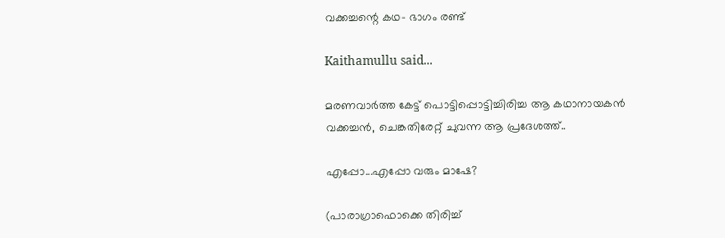വക്കച്ചന്റെ കഥ- ഭാഗം രണ്ട്

Kaithamullu said...

മരണവാര്‍ത്ത കേട്ട് പൊട്ടിപ്പൊട്ടിച്ചിരിച്ച ആ കഥാനായകന്‍ വക്കച്ചന്‍, ചെങ്കതിരേറ്റ് ചുവന്ന ആ പ്രദേശത്ത്..

എപ്പോ...എപ്പോ വരും മാഷേ?

(പാരാഗ്രാഫൊക്കെ തിരിച്ച്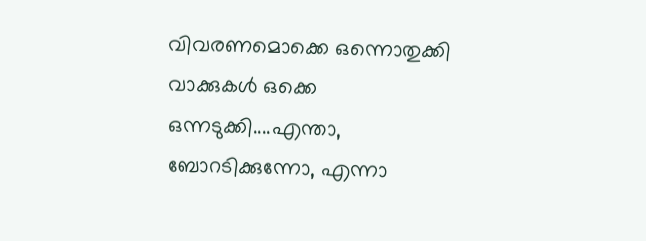വിവരണമൊക്കെ ഒന്നൊതുക്കി വാക്കുകള്‍‍ ഒക്കെ ഒന്നടുക്കി....എന്താ, ബോറടിക്കുന്നോ, എന്നാ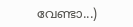വേണ്ടാ...)